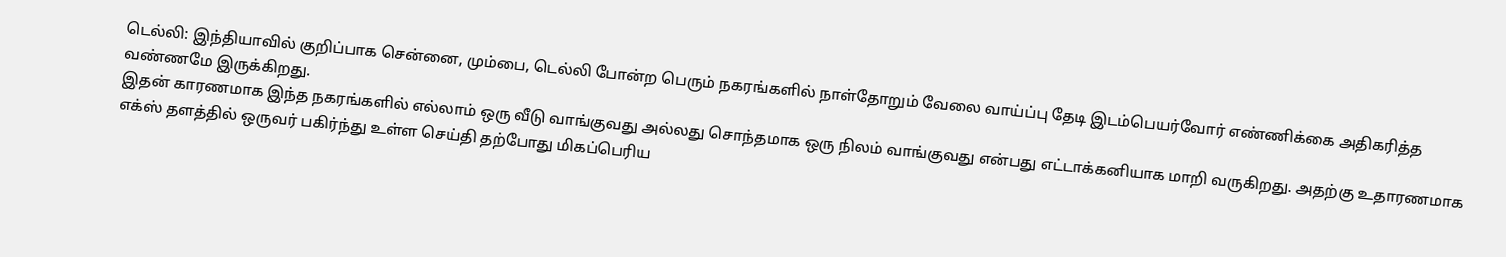டெல்லி: இந்தியாவில் குறிப்பாக சென்னை, மும்பை, டெல்லி போன்ற பெரும் நகரங்களில் நாள்தோறும் வேலை வாய்ப்பு தேடி இடம்பெயர்வோர் எண்ணிக்கை அதிகரித்த வண்ணமே இருக்கிறது.
இதன் காரணமாக இந்த நகரங்களில் எல்லாம் ஒரு வீடு வாங்குவது அல்லது சொந்தமாக ஒரு நிலம் வாங்குவது என்பது எட்டாக்கனியாக மாறி வருகிறது. அதற்கு உதாரணமாக எக்ஸ் தளத்தில் ஒருவர் பகிர்ந்து உள்ள செய்தி தற்போது மிகப்பெரிய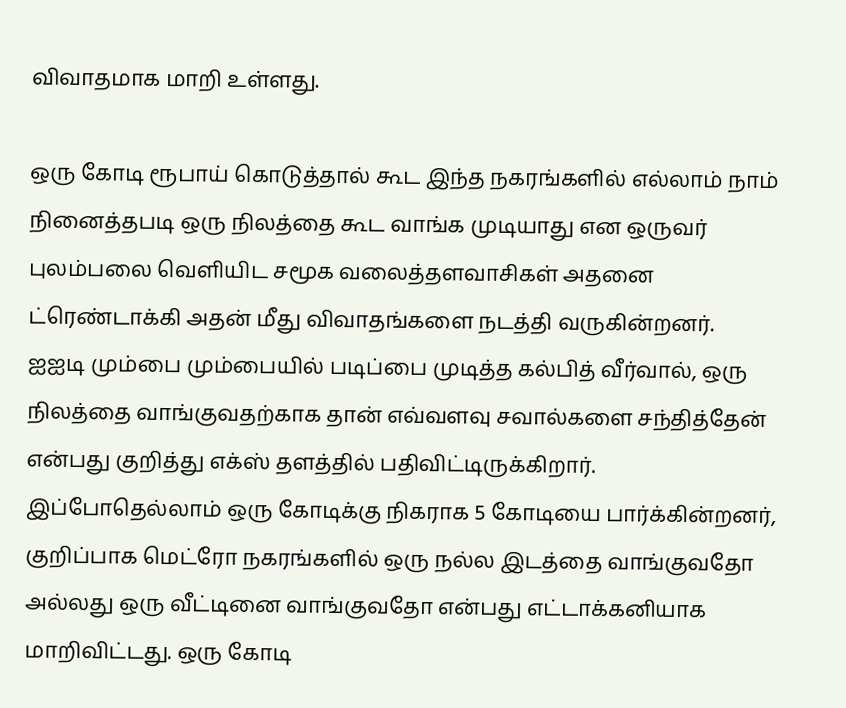விவாதமாக மாறி உள்ளது.

ஒரு கோடி ரூபாய் கொடுத்தால் கூட இந்த நகரங்களில் எல்லாம் நாம் நினைத்தபடி ஒரு நிலத்தை கூட வாங்க முடியாது என ஒருவர் புலம்பலை வெளியிட சமூக வலைத்தளவாசிகள் அதனை ட்ரெண்டாக்கி அதன் மீது விவாதங்களை நடத்தி வருகின்றனர்.
ஐஐடி மும்பை மும்பையில் படிப்பை முடித்த கல்பித் வீர்வால், ஒரு நிலத்தை வாங்குவதற்காக தான் எவ்வளவு சவால்களை சந்தித்தேன் என்பது குறித்து எக்ஸ் தளத்தில் பதிவிட்டிருக்கிறார்.
இப்போதெல்லாம் ஒரு கோடிக்கு நிகராக 5 கோடியை பார்க்கின்றனர், குறிப்பாக மெட்ரோ நகரங்களில் ஒரு நல்ல இடத்தை வாங்குவதோ அல்லது ஒரு வீட்டினை வாங்குவதோ என்பது எட்டாக்கனியாக மாறிவிட்டது. ஒரு கோடி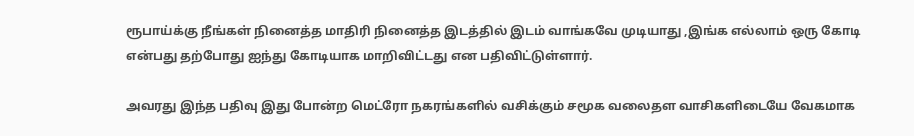ரூபாய்க்கு நீங்கள் நினைத்த மாதிரி நினைத்த இடத்தில் இடம் வாங்கவே முடியாது ,இங்க எல்லாம் ஒரு கோடி என்பது தற்போது ஐந்து கோடியாக மாறிவிட்டது என பதிவிட்டுள்ளார்.

அவரது இந்த பதிவு இது போன்ற மெட்ரோ நகரங்களில் வசிக்கும் சமூக வலைதள வாசிகளிடையே வேகமாக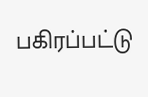பகிரப்பட்டு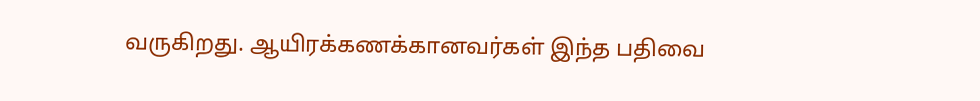வருகிறது. ஆயிரக்கணக்கானவர்கள் இந்த பதிவை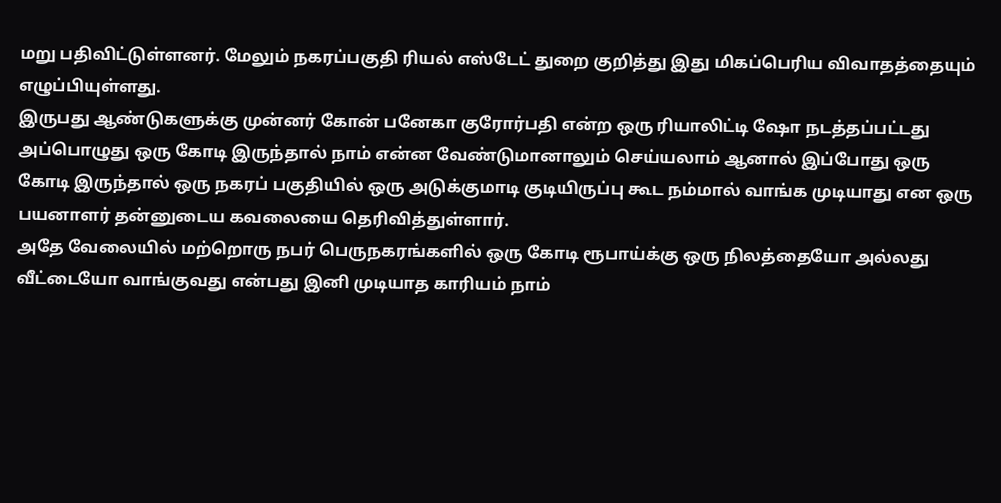மறு பதிவிட்டுள்ளனர். மேலும் நகரப்பகுதி ரியல் எஸ்டேட் துறை குறித்து இது மிகப்பெரிய விவாதத்தையும் எழுப்பியுள்ளது.
இருபது ஆண்டுகளுக்கு முன்னர் கோன் பனேகா குரோர்பதி என்ற ஒரு ரியாலிட்டி ஷோ நடத்தப்பட்டது அப்பொழுது ஒரு கோடி இருந்தால் நாம் என்ன வேண்டுமானாலும் செய்யலாம் ஆனால் இப்போது ஒரு கோடி இருந்தால் ஒரு நகரப் பகுதியில் ஒரு அடுக்குமாடி குடியிருப்பு கூட நம்மால் வாங்க முடியாது என ஒரு பயனாளர் தன்னுடைய கவலையை தெரிவித்துள்ளார்.
அதே வேலையில் மற்றொரு நபர் பெருநகரங்களில் ஒரு கோடி ரூபாய்க்கு ஒரு நிலத்தையோ அல்லது வீட்டையோ வாங்குவது என்பது இனி முடியாத காரியம் நாம்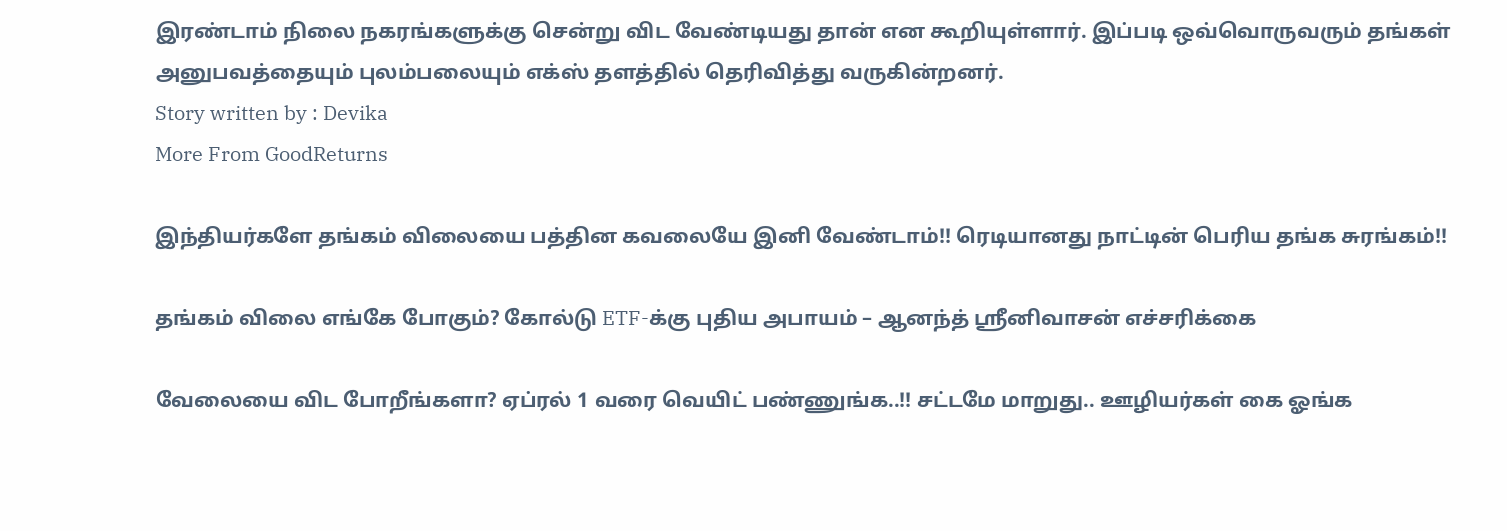இரண்டாம் நிலை நகரங்களுக்கு சென்று விட வேண்டியது தான் என கூறியுள்ளார். இப்படி ஒவ்வொருவரும் தங்கள் அனுபவத்தையும் புலம்பலையும் எக்ஸ் தளத்தில் தெரிவித்து வருகின்றனர்.
Story written by : Devika
More From GoodReturns

இந்தியர்களே தங்கம் விலையை பத்தின கவலையே இனி வேண்டாம்!! ரெடியானது நாட்டின் பெரிய தங்க சுரங்கம்!!

தங்கம் விலை எங்கே போகும்? கோல்டு ETF-க்கு புதிய அபாயம் – ஆனந்த் ஸ்ரீனிவாசன் எச்சரிக்கை

வேலையை விட போறீங்களா? ஏப்ரல் 1 வரை வெயிட் பண்ணுங்க..!! சட்டமே மாறுது.. ஊழியர்கள் கை ஓங்க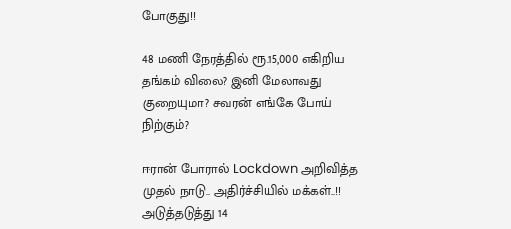போகுது!!

48 மணி நேரத்தில் ரூ.15,000 எகிறிய தங்கம் விலை? இனி மேலாவது குறையுமா? சவரன் எங்கே போய் நிற்கும்?

ஈரான் போரால் Lockdown அறிவித்த முதல் நாடு.. அதிர்ச்சியில் மக்கள்..!! அடுத்தடுத்து 14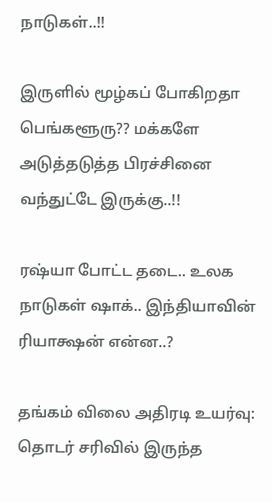நாடுகள்..!!

இருளில் மூழ்கப் போகிறதா பெங்களூரு?? மக்களே அடுத்தடுத்த பிரச்சினை வந்துட்டே இருக்கு..!!

ரஷ்யா போட்ட தடை.. உலக நாடுகள் ஷாக்.. இந்தியாவின் ரியாக்ஷன் என்ன..?

தங்கம் விலை அதிரடி உயர்வு: தொடர் சரிவில் இருந்த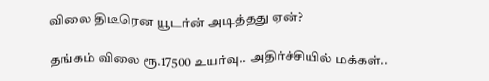விலை திடீரென யூடர்ன் அடித்தது ஏன்?

தங்கம் விலை ரூ.17500 உயர்வு.. அதிர்ச்சியில் மக்கள்..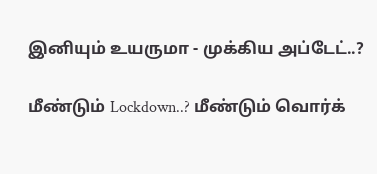இனியும் உயருமா - முக்கிய அப்டேட்..?

மீண்டும் Lockdown..? மீண்டும் வொர்க்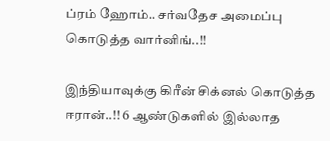ப்ரம் ஹோம்.. சர்வதேச அமைப்பு கொடுத்த வார்னிங்..!!

இந்தியாவுக்கு கிரீன் சிக்னல் கொடுத்த ஈரான்..!! 6 ஆண்டுகளில் இல்லாத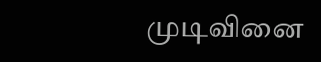முடிவினை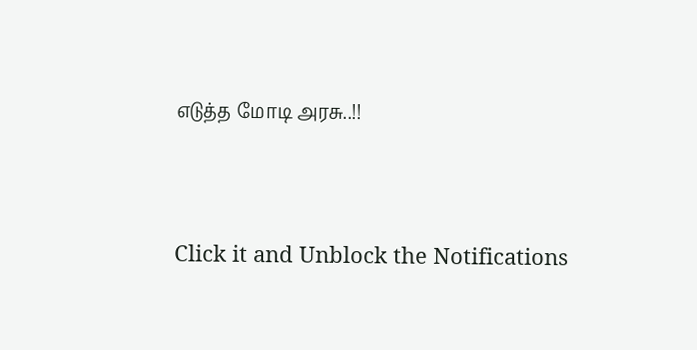எடுத்த மோடி அரசு..!!



Click it and Unblock the Notifications